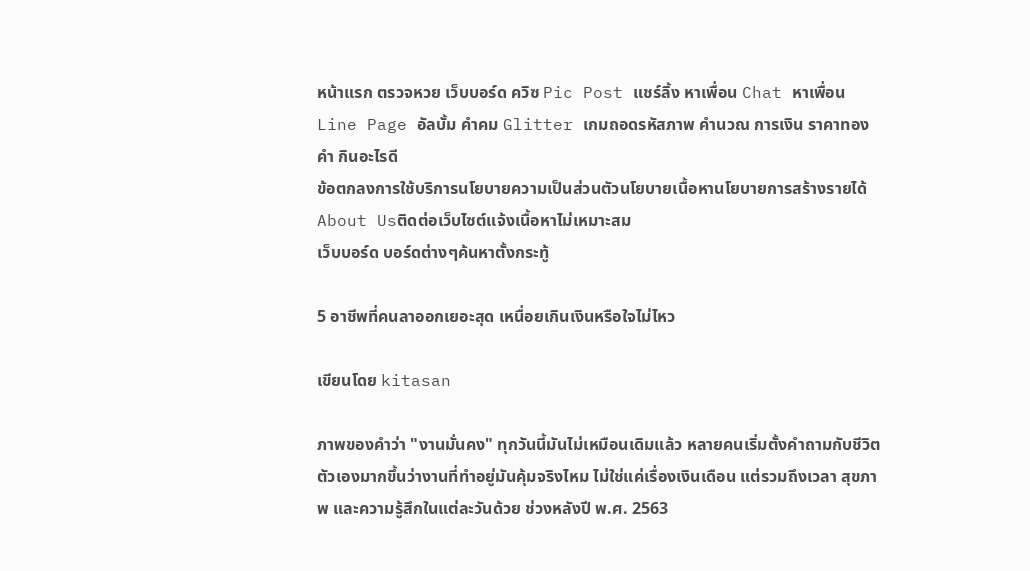หน้าแรก ตรวจหวย เว็บบอร์ด ควิซ Pic Post แชร์ลิ้ง หาเพื่อน Chat หาเพื่อน Line Page อัลบั้ม คำคม Glitter เกมถอดรหัสภาพ คำนวณ การเงิน ราคาทองคำ กินอะไรดี
ข้อตกลงการใช้บริการนโยบายความเป็นส่วนตัวนโยบายเนื้อหานโยบายการสร้างรายได้About Usติดต่อเว็บไซต์แจ้งเนื้อหาไม่เหมาะสม
เว็บบอร์ด บอร์ดต่างๆค้นหาตั้งกระทู้

5 อาชีพที่คนลาออกเยอะสุด เหนื่อยเกินเงินหรือใจไม่ไหว

เขียนโดย kitasan

ภาพของคำว่า "งานมั่นคง" ทุกวันนี้มันไม่เหมือนเดิมแล้ว หลายคนเริ่มตั้งคำถามกับชีวิตตัวเองมากขึ้นว่างานที่ทำอยู่มันคุ้มจริงไหม ไม่ใช่แค่เรื่องเงินเดือน แต่รวมถึงเวลา สุขภาพ และความรู้สึกในแต่ละวันด้วย ช่วงหลังปี พ.ศ. 2563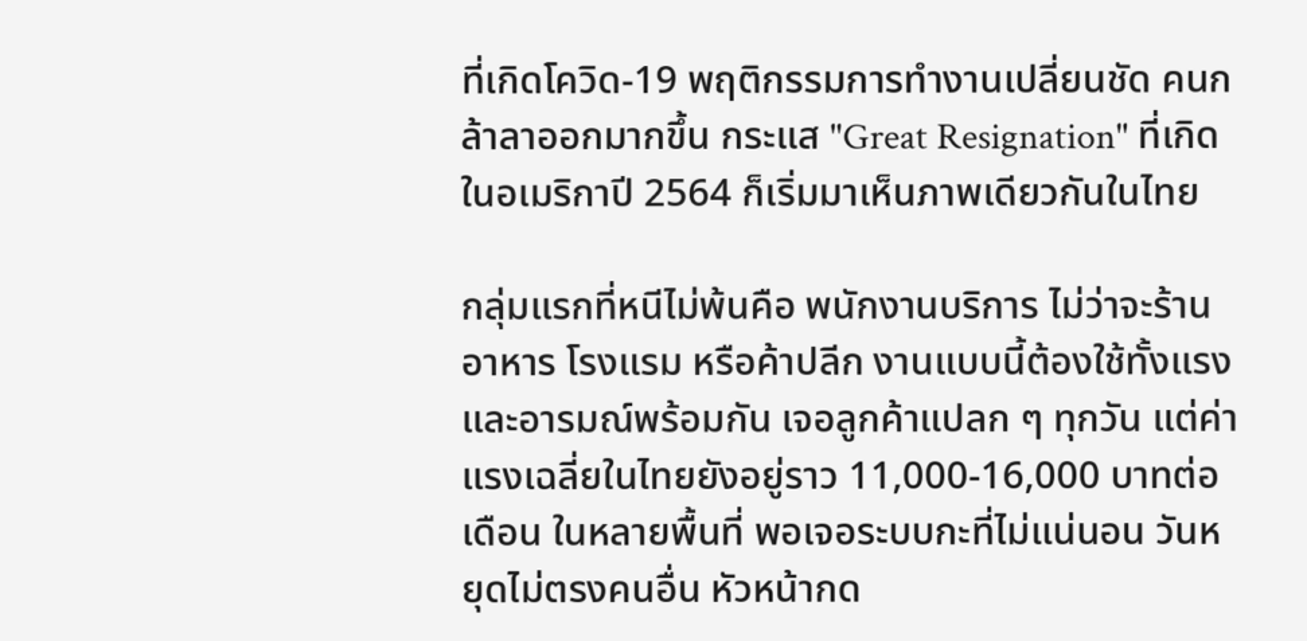ที่เกิดโควิด-19 พฤติกรรมการทำงานเปลี่ยนชัด คนกล้าลาออกมากขึ้น กระแส "Great Resignation" ที่เกิดในอเมริกาปี 2564 ก็เริ่มมาเห็นภาพเดียวกันในไทย

กลุ่มแรกที่หนีไม่พ้นคือ พนักงานบริการ ไม่ว่าจะร้านอาหาร โรงแรม หรือค้าปลีก งานแบบนี้ต้องใช้ทั้งแรงและอารมณ์พร้อมกัน เจอลูกค้าแปลก ๆ ทุกวัน แต่ค่าแรงเฉลี่ยในไทยยังอยู่ราว 11,000-16,000 บาทต่อเดือน ในหลายพื้นที่ พอเจอระบบกะที่ไม่แน่นอน วันหยุดไม่ตรงคนอื่น หัวหน้ากด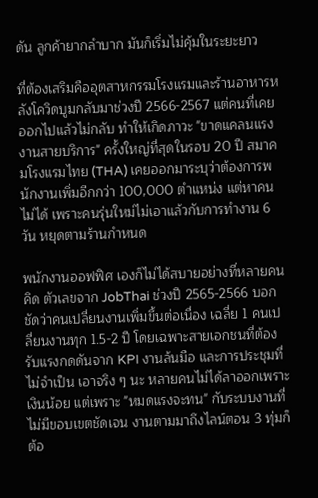ดัน ลูกค้ายากลำบาก มันก็เริ่มไม่คุ้มในระยะยาว

ที่ต้องเสริมคืออุตสาหกรรมโรงแรมและร้านอาหารหลังโควิดบูมกลับมาช่วงปี 2566-2567 แต่คนที่เคยออกไปแล้วไม่กลับ ทำให้เกิดภาวะ "ขาดแคลนแรงงานสายบริการ" ครั้งใหญ่ที่สุดในรอบ 20 ปี สมาคมโรงแรมไทย (THA) เคยออกมาระบุว่าต้องการพนักงานเพิ่มอีกกว่า 100,000 ตำแหน่ง แต่หาคนไม่ได้ เพราะคนรุ่นใหม่ไม่เอาแล้วกับการทำงาน 6 วัน หยุดตามร้านกำหนด

พนักงานออฟฟิศ เองก็ไม่ได้สบายอย่างที่หลายคนคิด ตัวเลขจาก JobThai ช่วงปี 2565-2566 บอกชัดว่าคนเปลี่ยนงานเพิ่มขึ้นต่อเนื่อง เฉลี่ย 1 คนเปลี่ยนงานทุก 1.5-2 ปี โดยเฉพาะสายเอกชนที่ต้องรับแรงกดดันจาก KPI งานล้นมือ และการประชุมที่ไม่จำเป็น เอาจริง ๆ นะ หลายคนไม่ได้ลาออกเพราะเงินน้อย แต่เพราะ "หมดแรงจะทน" กับระบบงานที่ไม่มีขอบเขตชัดเจน งานตามมาถึงไลน์ตอน 3 ทุ่มก็ต้อ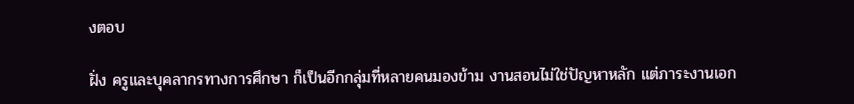งตอบ

ฝั่ง ครูและบุคลากรทางการศึกษา ก็เป็นอีกกลุ่มที่หลายคนมองข้าม งานสอนไม่ใช่ปัญหาหลัก แต่ภาระงานเอก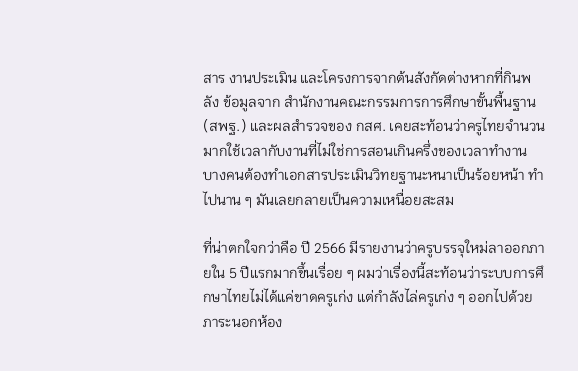สาร งานประเมิน และโครงการจากต้นสังกัดต่างหากที่กินพลัง ข้อมูลจาก สำนักงานคณะกรรมการการศึกษาขั้นพื้นฐาน (สพฐ.) และผลสำรวจของ กสศ. เคยสะท้อนว่าครูไทยจำนวนมากใช้เวลากับงานที่ไม่ใช่การสอนเกินครึ่งของเวลาทำงาน บางคนต้องทำเอกสารประเมินวิทยฐานะหนาเป็นร้อยหน้า ทำไปนาน ๆ มันเลยกลายเป็นความเหนื่อยสะสม

ที่น่าตกใจกว่าคือ ปี 2566 มีรายงานว่าครูบรรจุใหม่ลาออกภายใน 5 ปีแรกมากขึ้นเรื่อย ๆ ผมว่าเรื่องนี้สะท้อนว่าระบบการศึกษาไทยไม่ได้แค่ขาดครูเก่ง แต่กำลังไล่ครูเก่ง ๆ ออกไปด้วยภาระนอกห้อง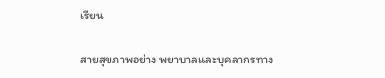เรียน

สายสุขภาพอย่าง พยาบาลและบุคลากรทาง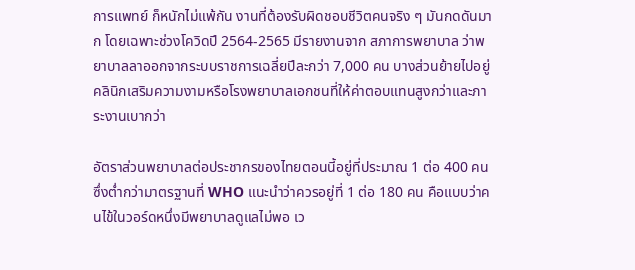การแพทย์ ก็หนักไม่แพ้กัน งานที่ต้องรับผิดชอบชีวิตคนจริง ๆ มันกดดันมาก โดยเฉพาะช่วงโควิดปี 2564-2565 มีรายงานจาก สภาการพยาบาล ว่าพยาบาลลาออกจากระบบราชการเฉลี่ยปีละกว่า 7,000 คน บางส่วนย้ายไปอยู่คลินิกเสริมความงามหรือโรงพยาบาลเอกชนที่ให้ค่าตอบแทนสูงกว่าและภาระงานเบากว่า

อัตราส่วนพยาบาลต่อประชากรของไทยตอนนี้อยู่ที่ประมาณ 1 ต่อ 400 คน ซึ่งต่ำกว่ามาตรฐานที่ WHO แนะนำว่าควรอยู่ที่ 1 ต่อ 180 คน คือแบบว่าคนไข้ในวอร์ดหนึ่งมีพยาบาลดูแลไม่พอ เว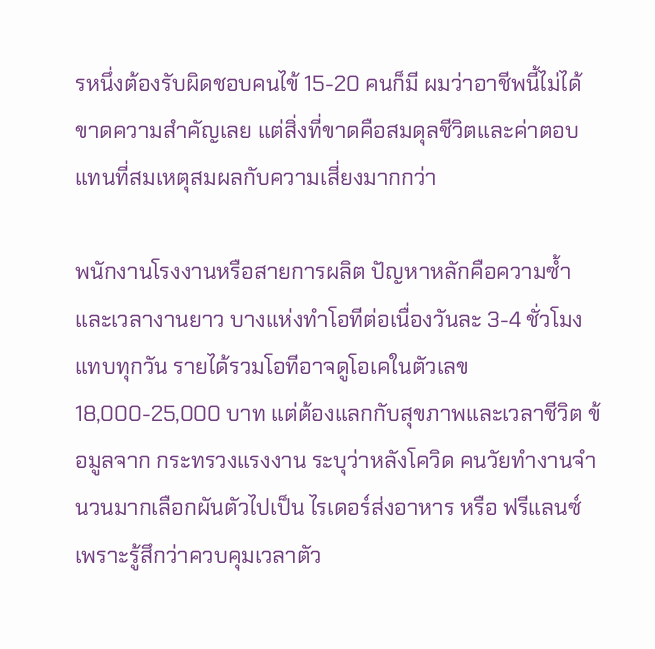รหนึ่งต้องรับผิดชอบคนไข้ 15-20 คนก็มี ผมว่าอาชีพนี้ไม่ได้ขาดความสำคัญเลย แต่สิ่งที่ขาดคือสมดุลชีวิตและค่าตอบแทนที่สมเหตุสมผลกับความเสี่ยงมากกว่า

พนักงานโรงงานหรือสายการผลิต ปัญหาหลักคือความซ้ำและเวลางานยาว บางแห่งทำโอทีต่อเนื่องวันละ 3-4 ชั่วโมงแทบทุกวัน รายได้รวมโอทีอาจดูโอเคในตัวเลข 18,000-25,000 บาท แต่ต้องแลกกับสุขภาพและเวลาชีวิต ข้อมูลจาก กระทรวงแรงงาน ระบุว่าหลังโควิด คนวัยทำงานจำนวนมากเลือกผันตัวไปเป็น ไรเดอร์ส่งอาหาร หรือ ฟรีแลนซ์ เพราะรู้สึกว่าควบคุมเวลาตัว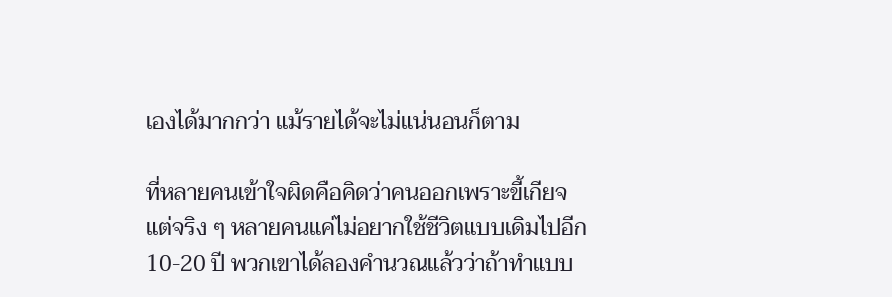เองได้มากกว่า แม้รายได้จะไม่แน่นอนก็ตาม

ที่หลายคนเข้าใจผิดคือคิดว่าคนออกเพราะขี้เกียจ แต่จริง ๆ หลายคนแค่ไม่อยากใช้ชีวิตแบบเดิมไปอีก 10-20 ปี พวกเขาได้ลองคำนวณแล้วว่าถ้าทำแบบ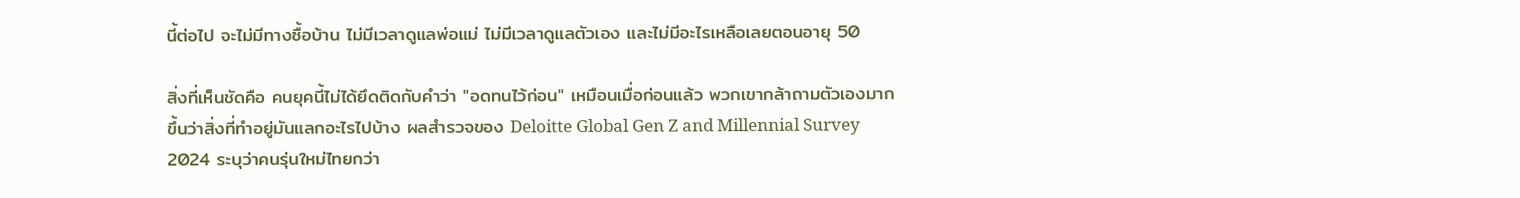นี้ต่อไป จะไม่มีทางซื้อบ้าน ไม่มีเวลาดูแลพ่อแม่ ไม่มีเวลาดูแลตัวเอง และไม่มีอะไรเหลือเลยตอนอายุ 50

สิ่งที่เห็นชัดคือ คนยุคนี้ไม่ได้ยึดติดกับคำว่า "อดทนไว้ก่อน" เหมือนเมื่อก่อนแล้ว พวกเขากล้าถามตัวเองมากขึ้นว่าสิ่งที่ทำอยู่มันแลกอะไรไปบ้าง ผลสำรวจของ Deloitte Global Gen Z and Millennial Survey 2024 ระบุว่าคนรุ่นใหม่ไทยกว่า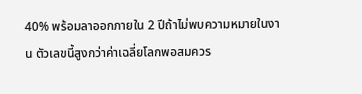40% พร้อมลาออกภายใน 2 ปีถ้าไม่พบความหมายในงาน ตัวเลขนี้สูงกว่าค่าเฉลี่ยโลกพอสมควร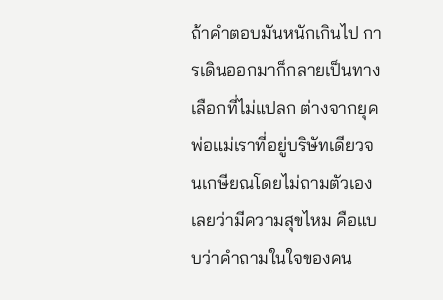ถ้าคำตอบมันหนักเกินไป การเดินออกมาก็กลายเป็นทางเลือกที่ไม่แปลก ต่างจากยุคพ่อแม่เราที่อยู่บริษัทเดียวจนเกษียณโดยไม่ถามตัวเองเลยว่ามีความสุขไหม คือแบบว่าคำถามในใจของคน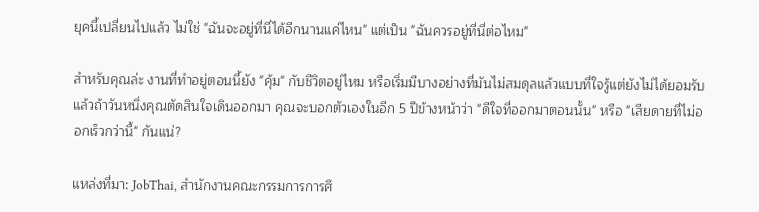ยุคนี้เปลี่ยนไปแล้ว ไม่ใช่ "ฉันจะอยู่ที่นี่ได้อีกนานแค่ไหน" แต่เป็น "ฉันควรอยู่ที่นี่ต่อไหม"

สำหรับคุณล่ะ งานที่ทำอยู่ตอนนี้ยัง "คุ้ม" กับชีวิตอยู่ไหม หรือเริ่มมีบางอย่างที่มันไม่สมดุลแล้วแบบที่ใจรู้แต่ยังไม่ได้ยอมรับ แล้วถ้าวันหนึ่งคุณตัดสินใจเดินออกมา คุณจะบอกตัวเองในอีก 5 ปีข้างหน้าว่า "ดีใจที่ออกมาตอนนั้น" หรือ "เสียดายที่ไม่ออกเร็วกว่านี้" กันแน่?

แหล่งที่มา: JobThai, สำนักงานคณะกรรมการการศึ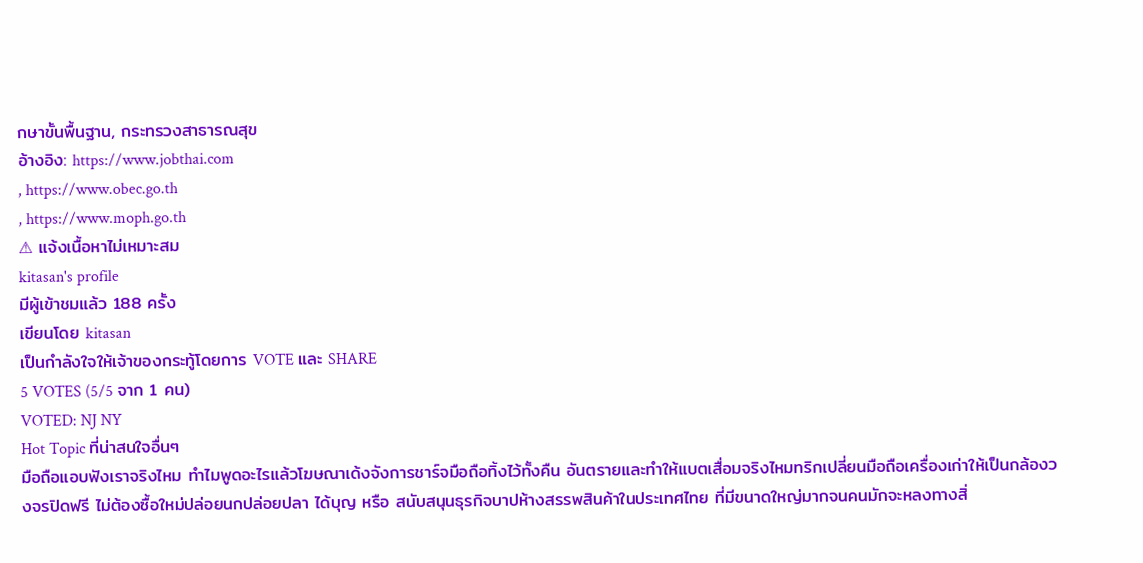กษาขั้นพื้นฐาน, กระทรวงสาธารณสุข
อ้างอิง: https://www.jobthai.com
, https://www.obec.go.th
, https://www.moph.go.th
⚠ แจ้งเนื้อหาไม่เหมาะสม
kitasan's profile
มีผู้เข้าชมแล้ว 188 ครั้ง
เขียนโดย kitasan
เป็นกำลังใจให้เจ้าของกระทู้โดยการ VOTE และ SHARE
5 VOTES (5/5 จาก 1 คน)
VOTED: NJ NY
Hot Topic ที่น่าสนใจอื่นๆ
มือถือแอบฟังเราจริงไหม ทำไมพูดอะไรแล้วโฆษณาเด้งจังการชาร์จมือถือทิ้งไว้ทั้งคืน อันตรายและทำให้แบตเสื่อมจริงไหมทริกเปลี่ยนมือถือเครื่องเก่าให้เป็นกล้องวงจรปิดฟรี ไม่ต้องซื้อใหม่ปล่อยนกปล่อยปลา ได้บุญ หรือ สนับสนุนธุรกิจบาปห้างสรรพสินค้าในประเทศไทย ที่มีขนาดใหญ่มากจนคนมักจะหลงทางสิ่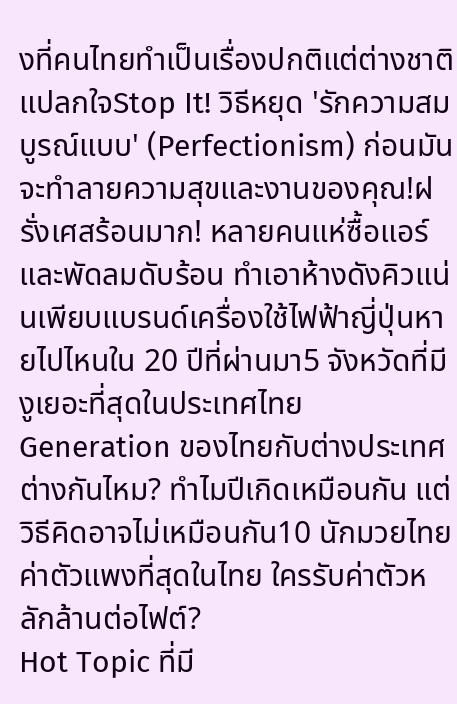งที่คนไทยทำเป็นเรื่องปกติแต่ต่างชาติแปลกใจStop It! วิธีหยุด 'รักความสมบูรณ์แบบ' (Perfectionism) ก่อนมันจะทำลายความสุขและงานของคุณ!ฝรั่งเศสร้อนมาก! หลายคนแห่ซื้อแอร์และพัดลมดับร้อน ทำเอาห้างดังคิวแน่นเพียบแบรนด์เครื่องใช้ไฟฟ้าญี่ปุ่นหายไปไหนใน 20 ปีที่ผ่านมา5 จังหวัดที่มีงูเยอะที่สุดในประเทศไทยGeneration ของไทยกับต่างประเทศต่างกันไหม? ทำไมปีเกิดเหมือนกัน แต่วิธีคิดอาจไม่เหมือนกัน10 นักมวยไทยค่าตัวแพงที่สุดในไทย ใครรับค่าตัวหลักล้านต่อไฟต์?
Hot Topic ที่มี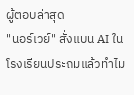ผู้ตอบล่าสุด
"นอร์เวย์" สั่งแบน AI ในโรงเรียนประถมแล้วทำไม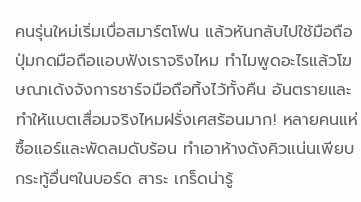คนรุ่นใหม่เริ่มเบื่อสมาร์ตโฟน แล้วหันกลับไปใช้มือถือปุ่มกดมือถือแอบฟังเราจริงไหม ทำไมพูดอะไรแล้วโฆษณาเด้งจังการชาร์จมือถือทิ้งไว้ทั้งคืน อันตรายและทำให้แบตเสื่อมจริงไหมฝรั่งเศสร้อนมาก! หลายคนแห่ซื้อแอร์และพัดลมดับร้อน ทำเอาห้างดังคิวแน่นเพียบ
กระทู้อื่นๆในบอร์ด สาระ เกร็ดน่ารู้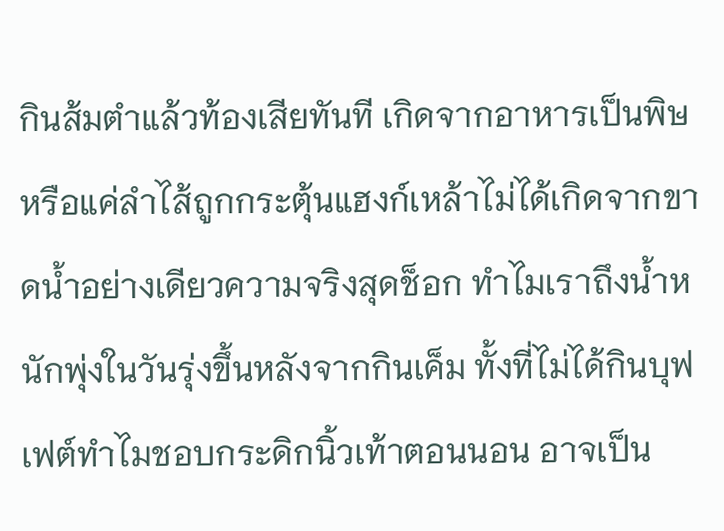กินส้มตำแล้วท้องเสียทันที เกิดจากอาหารเป็นพิษหรือแค่ลำไส้ถูกกระตุ้นแฮงก์เหล้าไม่ได้เกิดจากขาดน้ำอย่างเดียวความจริงสุดช็อก ทำไมเราถึงน้ำหนักพุ่งในวันรุ่งขึ้นหลังจากกินเค็ม ทั้งที่ไม่ได้กินบุฟเฟต์ทำไมชอบกระดิกนิ้วเท้าตอนนอน อาจเป็น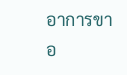อาการขาอ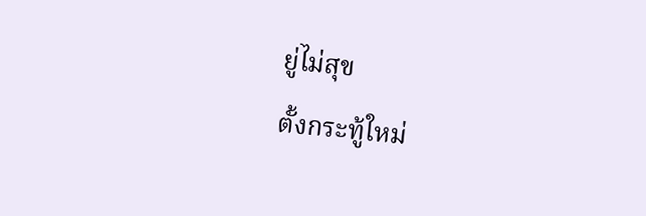ยู่ไม่สุข
ตั้งกระทู้ใหม่